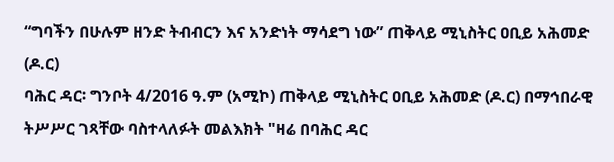“ግባችን በሁሉም ዘንድ ትብብርን እና አንድነት ማሳደግ ነው” ጠቅላይ ሚኒስትር ዐቢይ አሕመድ (ዶ.ር)
ባሕር ዳር፡ ግንቦት 4/2016 ዓ.ም (አሚኮ) ጠቅላይ ሚኒስትር ዐቢይ አሕመድ (ዶ.ር) በማኅበራዊ ትሥሥር ገጻቸው ባስተላለፉት መልእክት "ዛሬ በባሕር ዳር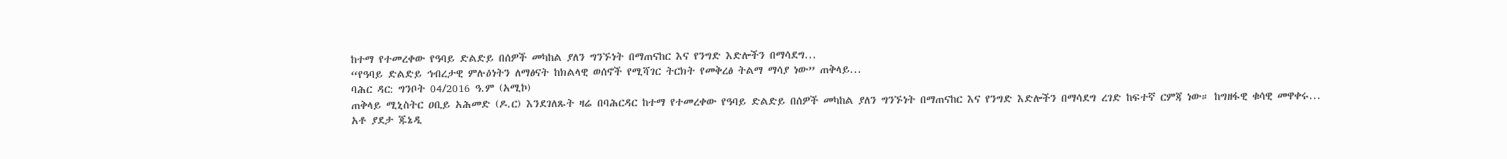ከተማ የተመረቀው የዓባይ ድልድይ በሰዎች መካከል ያለን ግንኙነት በማጠናከር እና የንግድ እድሎችን በማሳደግ...
“የዓባይ ድልድይ ኅብረታዊ ምሉዕነትን ለማፅናት ከክልላዊ ወሰኖች የሚሻገር ትርክት የመቅረፅ ትልማ ማሳያ ነው” ጠቅላይ...
ባሕር ዳር: ግንቦት 04/2016 ዓ.ም (አሚኮ)
ጠቅላይ ሚኒስትር ዐቢይ አሕመድ (ዶ.ር) እንደገለጹት ዛሬ በባሕርዳር ከተማ የተመረቀው የዓባይ ድልድይ በሰዎች መካከል ያለን ግንኙነት በማጠናከር እና የንግድ እድሎችን በማሳደግ ረገድ ከፍተኛ ርምጃ ነው። ከግዘፋዊ ቁሳዊ መዋቀሩ...
አቶ ያደታ ጁኔዲ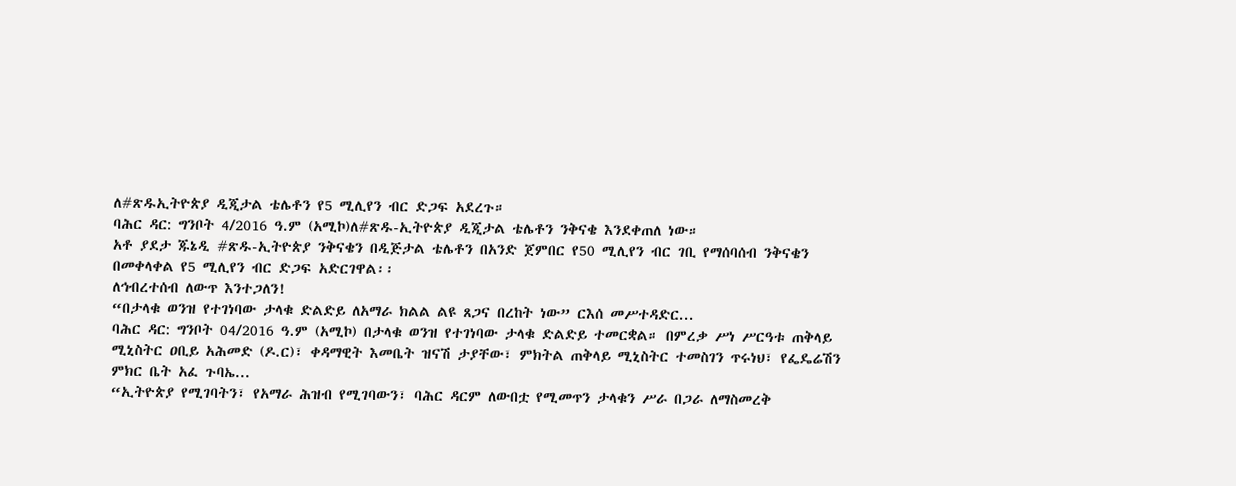ለ#ጽዱኢትዮጵያ ዲጂታል ቴሌቶን የ5 ሚሊየን ብር ድጋፍ አደረጉ።
ባሕር ዳር: ግንቦት 4/2016 ዓ.ም (አሚኮ)ለ#ጽዱ-ኢትዮጵያ ዲጂታል ቴሌቶን ንቅናቄ እንደቀጠለ ነው።
አቶ ያደታ ጁኔዲ #ጽዱ-ኢትዮጵያ ንቅናቄን በዲጅታል ቴሌቶን በአንድ ጀምበር የ50 ሚሊየን ብር ገቢ የማሰባሰብ ንቅናቄን በመቀላቀል የ5 ሚሊየን ብር ድጋፍ አድርገዋል፡፡
ለኅብረተሰብ ለውጥ እንተጋለን!
“በታላቁ ወንዝ የተገነባው ታላቁ ድልድይ ለአማራ ክልል ልዩ ጸጋና በረከት ነው” ርእሰ መሥተዳድር...
ባሕር ዳር: ግንቦት 04/2016 ዓ.ም (አሚኮ) በታላቁ ወንዝ የተገነባው ታላቁ ድልድይ ተመርቋል። በምረቃ ሥነ ሥርዓቱ ጠቅላይ ሚኒስትር ዐቢይ አሕመድ (ዶ.ር)፣ ቀዳማዊት እመቤት ዝናሽ ታያቸው፣ ምክትል ጠቅላይ ሚኒስትር ተመስገን ጥሩነህ፣ የፌዴሬሽን ምክር ቤት አፈ ጉባኤ...
“ኢትዮጵያ የሚገባትን፣ የአማራ ሕዝብ የሚገባውን፣ ባሕር ዳርም ለውበቷ የሚመጥን ታላቁን ሥራ በጋራ ለማስመረቅ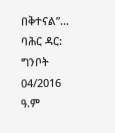በቅተናል”...
ባሕር ዳር: ግንቦት 04/2016 ዓ.ም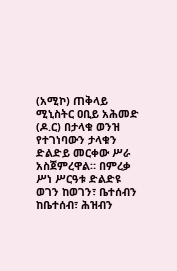(አሚኮ) ጠቅላይ ሚኒስትር ዐቢይ አሕመድ (ዶ.ር) በታላቁ ወንዝ የተገነባውን ታላቁን ድልድይ መርቀው ሥራ አስጀምረዋል። በምረቃ ሥነ ሥርዓቱ ድልድዩ ወገን ከወገን፣ ቤተሰብን ከቤተሰብ፣ ሕዝብን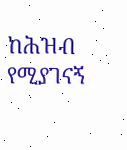ከሕዝብ የሚያገናኝ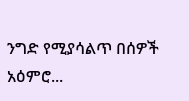ንግድ የሚያሳልጥ በሰዎች አዕምሮ...